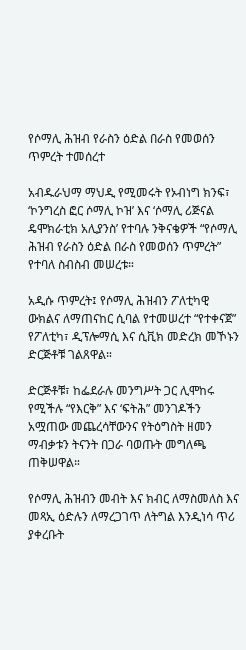የሶማሊ ሕዝብ የራስን ዕድል በራስ የመወሰን ጥምረት ተመሰረተ

አብዱራህማ ማህዲ የሚመሩት የኦብነግ ክንፍ፣ ‘ኮንግረስ ፎር ሶማሊ ኮዝ’ እና ‘ሶማሊ ሪጅናል ዴሞክራቲክ አሊያንስ’ የተባሉ ንቅናቄዎች “የሶማሊ ሕዝብ የራስን ዕድል በራስ የመወሰን ጥምረት” የተባለ ስብስብ መሠረቱ።

አዲሱ ጥምረት፤ የሶማሊ ሕዝብን ፖለቲካዊ ውክልና ለማጠናከር ሲባል የተመሠረተ “የተቀናጀ” የፖለቲካ፣ ዲፕሎማሲ እና ሲቪክ መድረክ መኾኑን ድርጅቶቹ ገልጸዋል።

ድርጅቶቹ፣ ከፌደራሉ መንግሥት ጋር ሊሞከሩ የሚችሉ “የእርቅ” እና ‘ፍትሕ” መንገዶችን አሟጠው መጨረሳቸውንና የትዕግስት ዘመን ማብቃቱን ትናንት በጋራ ባወጡት መግለጫ ጠቅሠዋል።

የሶማሊ ሕዝብን መብት እና ክብር ለማስመለስ እና መጻኢ ዕድሉን ለማረጋገጥ ለትግል እንዲነሳ ጥሪ ያቀረቡት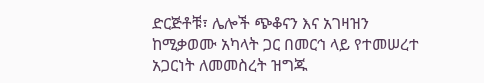ድርጅቶቹ፣ ሌሎች ጭቆናን እና አገዛዝን ከሚቃወሙ አካላት ጋር በመርኅ ላይ የተመሠረተ አጋርነት ለመመስረት ዝግጁ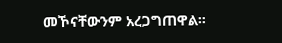መኾናቸውንም አረጋግጠዋል።